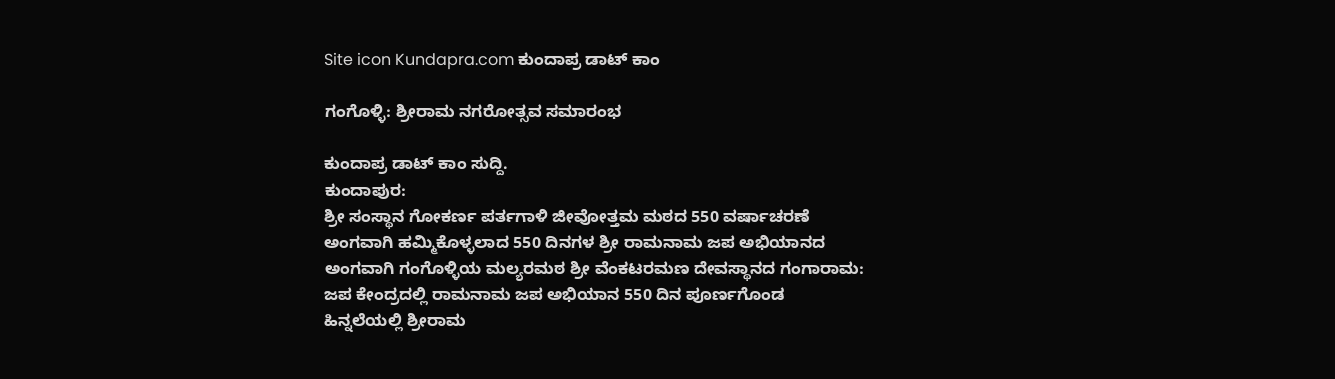Site icon Kundapra.com ಕುಂದಾಪ್ರ ಡಾಟ್ ಕಾಂ

ಗಂಗೊಳ್ಳಿ: ಶ್ರೀರಾಮ ನಗರೋತ್ಸವ ಸಮಾರಂಭ

ಕುಂದಾಪ್ರ ಡಾಟ್‌ ಕಾಂ ಸುದ್ದಿ.
ಕುಂದಾಪುರ:
ಶ್ರೀ ಸಂಸ್ಥಾನ ಗೋಕರ್ಣ ಪರ್ತಗಾಳಿ ಜೀವೋತ್ತಮ ಮಠದ 550 ವರ್ಷಾಚರಣೆ ಅಂಗವಾಗಿ ಹಮ್ಮಿಕೊಳ್ಳಲಾದ 550 ದಿನಗಳ ಶ್ರೀ ರಾಮನಾಮ ಜಪ ಅಭಿಯಾನದ ಅಂಗವಾಗಿ ಗಂಗೊಳ್ಳಿಯ ಮಲ್ಯರಮಠ ಶ್ರೀ ವೆಂಕಟರಮಣ ದೇವಸ್ಥಾನದ ಗಂಗಾರಾಮ: ಜಪ ಕೇಂದ್ರದಲ್ಲಿ ರಾಮನಾಮ ಜಪ ಅಭಿಯಾನ 550 ದಿನ ಪೂರ್ಣಗೊಂಡ ಹಿನ್ನಲೆಯಲ್ಲಿ ಶ್ರೀರಾಮ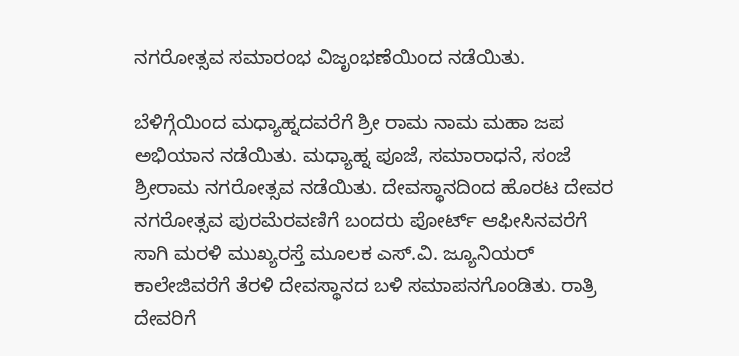ನಗರೋತ್ಸವ ಸಮಾರಂಭ ವಿಜೃಂಭಣೆಯಿಂದ ನಡೆಯಿತು.

ಬೆಳಿಗ್ಗೆಯಿಂದ ಮಧ್ಯಾಹ್ನದವರೆಗೆ ಶ್ರೀ ರಾಮ ನಾಮ ಮಹಾ ಜಪ ಅಭಿಯಾನ ನಡೆಯಿತು. ಮಧ್ಯಾಹ್ನ ಪೂಜೆ, ಸಮಾರಾಧನೆ, ಸಂಜೆ ಶ್ರೀರಾಮ ನಗರೋತ್ಸವ ನಡೆಯಿತು. ದೇವಸ್ಥಾನದಿಂದ ಹೊರಟ ದೇವರ ನಗರೋತ್ಸವ ಪುರಮೆರವಣಿಗೆ ಬಂದರು ಪೋರ್ಟ್ ಆಫೀಸಿನವರೆಗೆ ಸಾಗಿ ಮರಳಿ ಮುಖ್ಯರಸ್ತೆ ಮೂಲಕ ಎಸ್.ವಿ. ಜ್ಯೂನಿಯರ್ ಕಾಲೇಜಿವರೆಗೆ ತೆರಳಿ ದೇವಸ್ಥಾನದ ಬಳಿ ಸಮಾಪನಗೊಂಡಿತು. ರಾತ್ರಿ ದೇವರಿಗೆ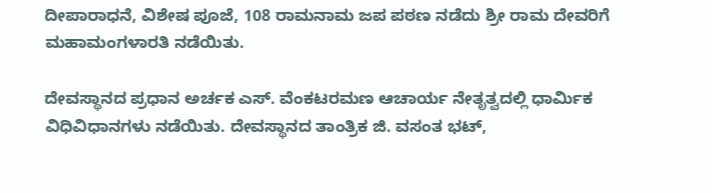ದೀಪಾರಾಧನೆ, ವಿಶೇಷ ಪೂಜೆ, 108 ರಾಮನಾಮ ಜಪ ಪಠಣ ನಡೆದು ಶ್ರೀ ರಾಮ ದೇವರಿಗೆ ಮಹಾಮಂಗಳಾರತಿ ನಡೆಯಿತು.

ದೇವಸ್ಥಾನದ ಪ್ರಧಾನ ಅರ್ಚಕ ಎಸ್. ವೆಂಕಟರಮಣ ಆಚಾರ್ಯ ನೇತೃತ್ವದಲ್ಲಿ ಧಾರ್ಮಿಕ ವಿಧಿವಿಧಾನಗಳು ನಡೆಯಿತು. ದೇವಸ್ಥಾನದ ತಾಂತ್ರಿಕ ಜಿ. ವಸಂತ ಭಟ್,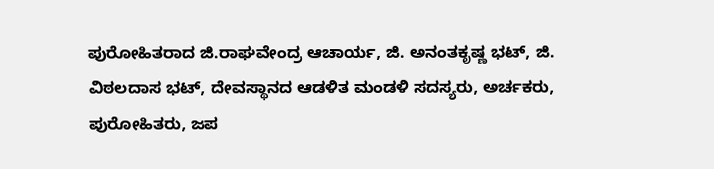ಪುರೋಹಿತರಾದ ಜಿ.ರಾಘವೇಂದ್ರ ಆಚಾರ್ಯ, ಜಿ. ಅನಂತಕೃಷ್ಣ ಭಟ್, ಜಿ. ವಿಠಲದಾಸ ಭಟ್, ದೇವಸ್ಥಾನದ ಆಡಳಿತ ಮಂಡಳಿ ಸದಸ್ಯರು, ಅರ್ಚಕರು, ಪುರೋಹಿತರು, ಜಪ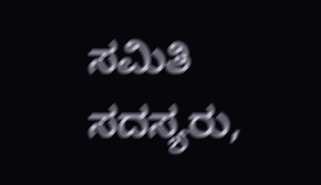ಸಮಿತಿ ಸದಸ್ಯರು,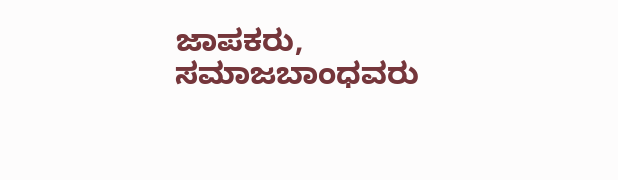ಜಾಪಕರು, ಸಮಾಜಬಾಂಧವರು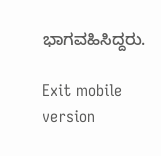ಭಾಗವಹಿಸಿದ್ದರು.

Exit mobile version